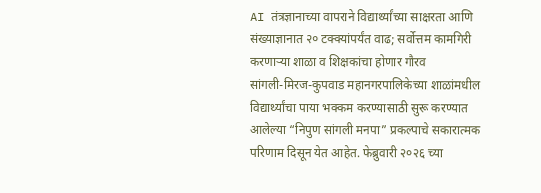AI तंत्रज्ञानाच्या वापराने विद्यार्थ्यांच्या साक्षरता आणि संख्याज्ञानात २० टक्क्यांपर्यंत वाढ; सर्वोत्तम कामगिरी करणाऱ्या शाळा व शिक्षकांचा होणार गौरव
सांगली-मिरज-कुपवाड महानगरपालिकेच्या शाळांमधील विद्यार्थ्यांचा पाया भक्कम करण्यासाठी सुरू करण्यात आलेल्या “निपुण सांगली मनपा” प्रकल्पाचे सकारात्मक परिणाम दिसून येत आहेत. फेब्रुवारी २०२६ च्या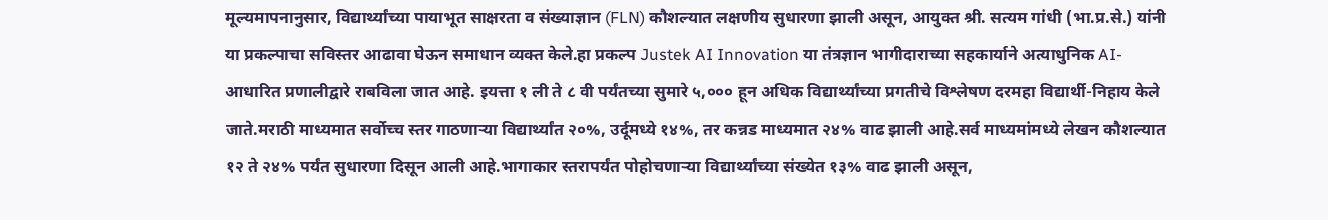मूल्यमापनानुसार, विद्यार्थ्यांच्या पायाभूत साक्षरता व संख्याज्ञान (FLN) कौशल्यात लक्षणीय सुधारणा झाली असून, आयुक्त श्री. सत्यम गांधी (भा.प्र.से.) यांनी या प्रकल्पाचा सविस्तर आढावा घेऊन समाधान व्यक्त केले.हा प्रकल्प Justek AI Innovation या तंत्रज्ञान भागीदाराच्या सहकार्याने अत्याधुनिक AI-आधारित प्रणालीद्वारे राबविला जात आहे. इयत्ता १ ली ते ८ वी पर्यंतच्या सुमारे ५,००० हून अधिक विद्यार्थ्यांच्या प्रगतीचे विश्लेषण दरमहा विद्यार्थी-निहाय केले जाते.मराठी माध्यमात सर्वोच्च स्तर गाठणाऱ्या विद्यार्थ्यांत २०%, उर्दूमध्ये १४%, तर कन्नड माध्यमात २४% वाढ झाली आहे.सर्व माध्यमांमध्ये लेखन कौशल्यात १२ ते २४% पर्यंत सुधारणा दिसून आली आहे.भागाकार स्तरापर्यंत पोहोचणाऱ्या विद्यार्थ्यांच्या संख्येत १३% वाढ झाली असून,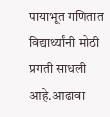पायाभूत गणितात विद्यार्थ्यांनी मोठी प्रगती साधली आहे.आढावा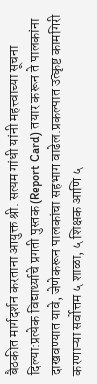बैठकीत मार्गदर्शन करताना आयुक्त श्री. सत्यम गांधी यांनी महत्त्वाच्या सूचना दिल्या:प्रत्येक विद्यार्थ्याचे प्रगती पुस्तक (Report Card) तयार करून ते पालकांना दाखवण्यात यावे, जेणेकरून पालकांचा सहभाग वाढेल.प्रकल्पात उत्कृष्ट कामगिरी करणाऱ्या सर्वोत्तम ५ शाळा, ५ शिक्षक आणि ५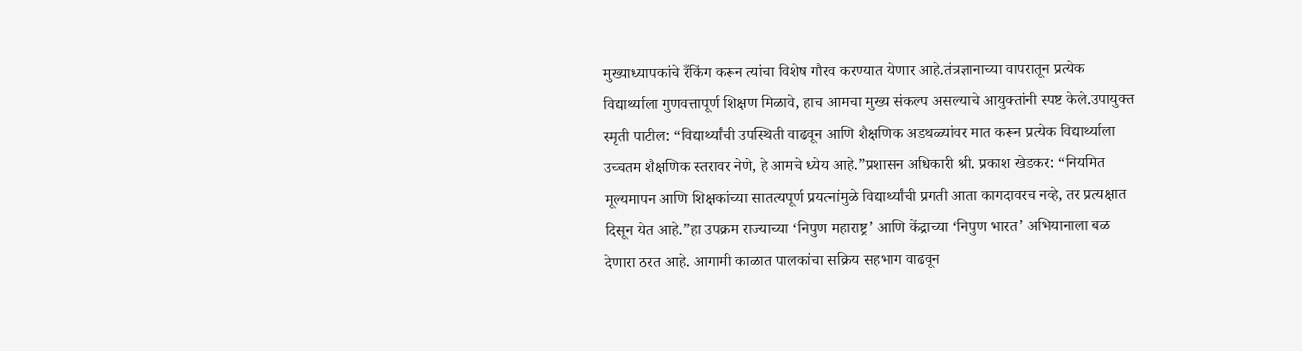मुख्याध्यापकांचे रँकिंग करून त्यांचा विशेष गौरव करण्यात येणार आहे.तंत्रज्ञानाच्या वापरातून प्रत्येक विद्यार्थ्याला गुणवत्तापूर्ण शिक्षण मिळावे, हाच आमचा मुख्य संकल्प असल्याचे आयुक्तांनी स्पष्ट केले.उपायुक्त स्मृती पाटील: “विद्यार्थ्यांची उपस्थिती वाढवून आणि शैक्षणिक अडथळ्यांवर मात करून प्रत्येक विद्यार्थ्याला उच्चतम शैक्षणिक स्तरावर नेणे, हे आमचे ध्येय आहे.”प्रशासन अधिकारी श्री. प्रकाश खेडकर: “नियमित मूल्यमापन आणि शिक्षकांच्या सातत्यपूर्ण प्रयत्नांमुळे विद्यार्थ्यांची प्रगती आता कागदावरच नव्हे, तर प्रत्यक्षात दिसून येत आहे.”हा उपक्रम राज्याच्या ‘निपुण महाराष्ट्र’ आणि केंद्राच्या ‘निपुण भारत’ अभियानाला बळ देणारा ठरत आहे. आगामी काळात पालकांचा सक्रिय सहभाग वाढवून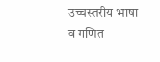उच्चस्तरीय भाषा व गणित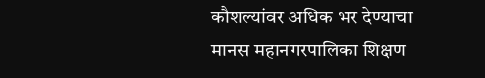कौशल्यांवर अधिक भर देण्याचा मानस महानगरपालिका शिक्षण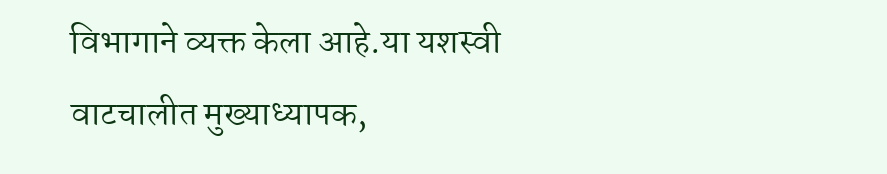विभागाने व्यक्त केला आहे.या यशस्वी वाटचालीत मुख्याध्यापक,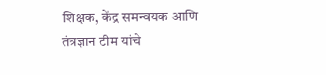शिक्षक, केंद्र समन्वयक आणि तंत्रज्ञान टीम यांचे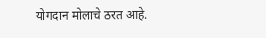योगदान मोलाचे ठरत आहे.